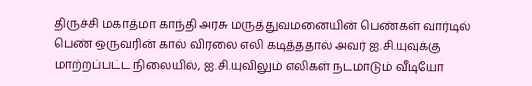திருச்சி மகாத்மா காந்தி அரசு மருத்துவமனையின் பெண்கள் வார்டில் பெண் ஒருவரின் கால் விரலை எலி கடித்ததால் அவர் ஐ.சி.யுவுக்கு மாற்றப்பட்ட நிலையில், ஐ.சி.யுவிலும் எலிகள் நடமாடும் வீடியோ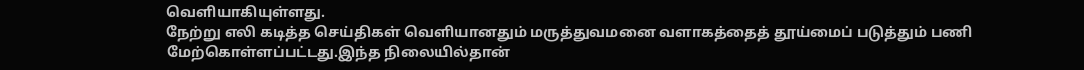வெளியாகியுள்ளது.
நேற்று எலி கடித்த செய்திகள் வெளியானதும் மருத்துவமனை வளாகத்தைத் தூய்மைப் படுத்தும் பணி மேற்கொள்ளப்பட்டது.இந்த நிலையில்தான்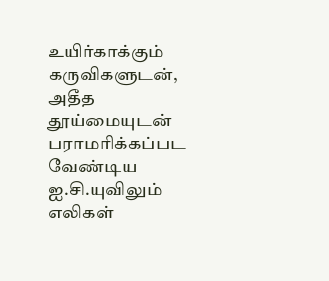உயிர்காக்கும் கருவிகளுடன், அதீத தூய்மையுடன் பராமரிக்கப்பட வேண்டிய ஐ.சி.யுவிலும் எலிகள்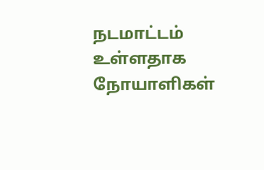நடமாட்டம் உள்ளதாக நோயாளிகள்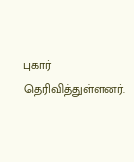புகார் தெரிவித்துள்ளனர்.